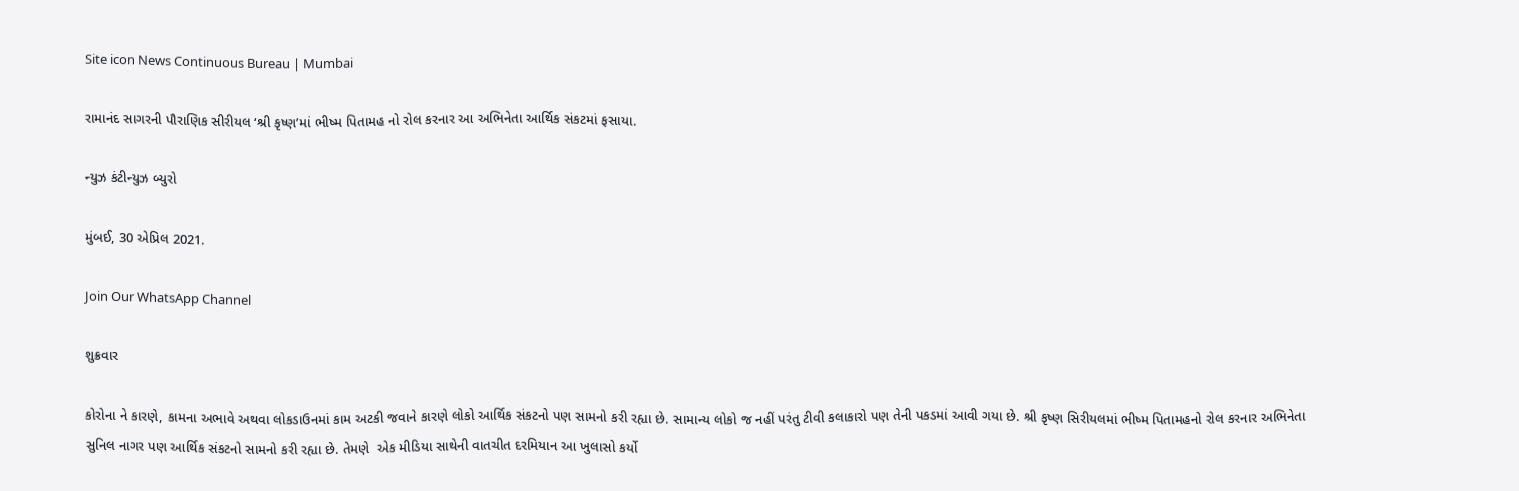Site icon News Continuous Bureau | Mumbai

રામાનંદ સાગરની પૌરાણિક સીરીયલ ‘શ્રી કૃષ્ણ’માં ભીષ્મ પિતામહ નો રોલ કરનાર આ અભિનેતા આર્થિક સંકટમાં ફસાયા.

ન્યુઝ કંટીન્યુઝ બ્યુરો

મુંબઈ, 30 એપ્રિલ 2021.

Join Our WhatsApp Channel

શુક્રવાર

કોરોના ને કારણે, કામના અભાવે અથવા લોકડાઉનમાં કામ અટકી જવાને કારણે લોકો આર્થિક સંકટનો પણ સામનો કરી રહ્યા છે. સામાન્ય લોકો જ નહીં પરંતુ ટીવી કલાકારો પણ તેની પકડમાં આવી ગયા છે. શ્રી કૃષ્ણ સિરીયલમાં ભીષ્મ પિતામહનો રોલ કરનાર અભિનેતા સુનિલ નાગર પણ આર્થિક સંકટનો સામનો કરી રહ્યા છે. તેમણે  એક મીડિયા સાથેની વાતચીત દરમિયાન આ ખુલાસો કર્યો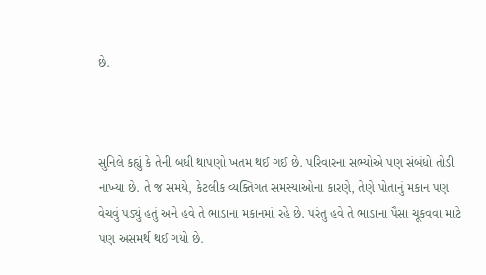છે.



સુનિલે કહ્યું કે તેની બધી થાપણો ખતમ થઈ ગઈ છે. પરિવારના સભ્યોએ પણ સંબંધો તોડી નાખ્યા છે. તે જ સમયે, કેટલીક વ્યક્તિગત સમસ્યાઓના કારણે, તેણે પોતાનું મકાન પણ વેચવું પડ્યું હતું અને હવે તે ભાડાના મકાનમાં રહે છે. પરંતુ હવે તે ભાડાના પૈસા ચૂકવવા માટે પણ અસમર્થ થઈ ગયો છે.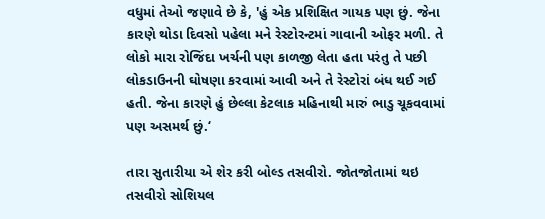વધુમાં તેઓ જણાવે છે કે, 'હું એક પ્રશિક્ષિત ગાયક પણ છું. જેના કારણે થોડા દિવસો પહેલા મને રેસ્ટોરન્ટમાં ગાવાની ઓફર મળી. તે લોકો મારા રોજિંદા ખર્ચની પણ કાળજી લેતા હતા પરંતુ તે પછી લોકડાઉનની ઘોષણા કરવામાં આવી અને તે રેસ્ટોરાં બંધ થઈ ગઈ હતી. જેના કારણે હું છેલ્લા કેટલાક મહિનાથી મારું ભાડુ ચૂકવવામાં પણ અસમર્થ છું.‘

તારા સુતારીયા એ શેર કરી બોલ્ડ તસવીરો. જોતજોતામાં થઇ તસવીરો સોશિયલ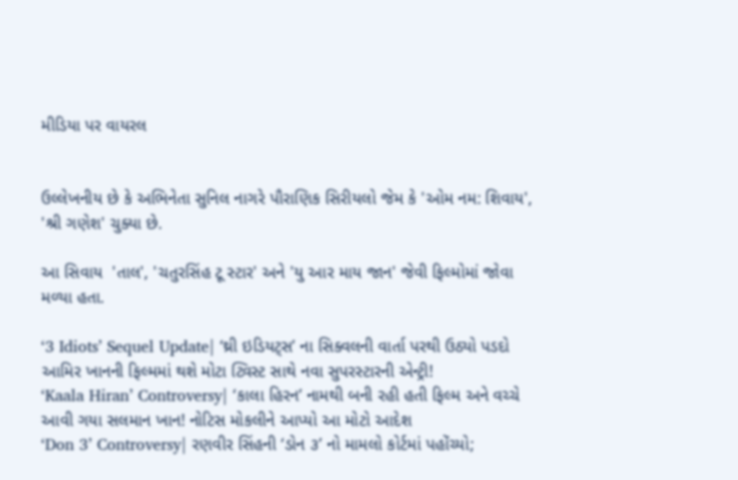મીડિયા પર વાયરલ


ઉલ્લેખનીય છે કે અભિનેતા સુનિલ નાગરે પૌરાણિક સિરીયલો જેમ કે 'ઓમ નમ: શિવાય', 'શ્રી ગણેશ' ચુક્યા છે.

આ સિવાય  'તાલ', 'ચતુરસિંહ ટૂ સ્ટાર' અને 'યુ આર માય જાન' જેવી ફિલ્મોમાં જોવા મળ્યા હતા.

‘3 Idiots’ Sequel Update| ‘થ્રી ઇડિયટ્સ’ ના સિક્વલની વાર્તા પરથી ઉઠ્યો પડદો આમિર ખાનની ફિલ્મમાં થશે મોટા ટ્વિસ્ટ સાથે નવા સુપરસ્ટારની એન્ટ્રી!
‘Kaala Hiran’ Controversy| ‘કાલા હિરન’ નામથી બની રહી હતી ફિલ્મ અને વચ્ચે આવી ગયા સલમાન ખાન! નોટિસ મોકલીને આપ્યો આ મોટો આદેશ
‘Don 3’ Controversy| રણવીર સિંહની ‘ડોન ૩’ નો મામલો કોર્ટમાં પહોંચ્યો;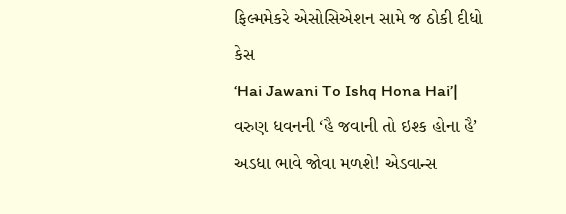ફિલ્મમેકરે એસોસિએશન સામે જ ઠોકી દીધો કેસ
‘Hai Jawani To Ishq Hona Hai’| વરુણ ધવનની ‘હૈ જવાની તો ઇશ્ક હોના હૈ’ અડધા ભાવે જોવા મળશે! એડવાન્સ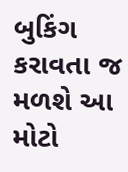બુકિંગ કરાવતા જ મળશે આ મોટો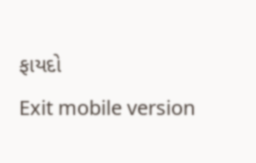ફાયદો
Exit mobile version